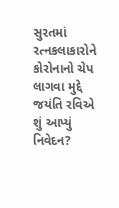સુરતમાં રત્નકલાકારોને કોરોનાનો ચેપ લાગવા મુદ્દે જયંતિ રવિએ શું આપ્યું નિવેદન?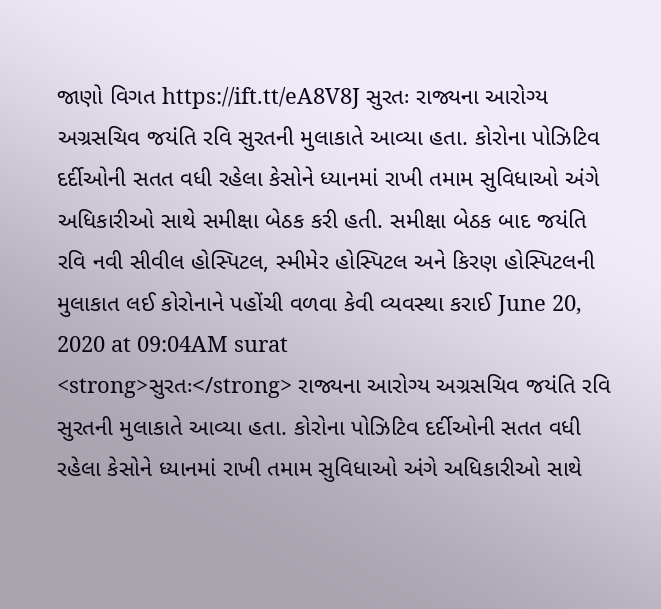જાણો વિગત https://ift.tt/eA8V8J સુરતઃ રાજ્યના આરોગ્ય અગ્રસચિવ જયંતિ રવિ સુરતની મુલાકાતે આવ્યા હતા. કોરોના પોઝિટિવ દર્દીઓની સતત વધી રહેલા કેસોને ધ્યાનમાં રાખી તમામ સુવિધાઓ અંગે અધિકારીઓ સાથે સમીક્ષા બેઠક કરી હતી. સમીક્ષા બેઠક બાદ જયંતિ રવિ નવી સીવીલ હોસ્પિટલ, સ્મીમેર હોસ્પિટલ અને કિરણ હોસ્પિટલની મુલાકાત લઈ કોરોનાને પહોંચી વળવા કેવી વ્યવસ્થા કરાઈ June 20, 2020 at 09:04AM surat
<strong>સુરતઃ</strong> રાજ્યના આરોગ્ય અગ્રસચિવ જયંતિ રવિ સુરતની મુલાકાતે આવ્યા હતા. કોરોના પોઝિટિવ દર્દીઓની સતત વધી રહેલા કેસોને ધ્યાનમાં રાખી તમામ સુવિધાઓ અંગે અધિકારીઓ સાથે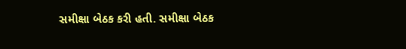સમીક્ષા બેઠક કરી હતી. સમીક્ષા બેઠક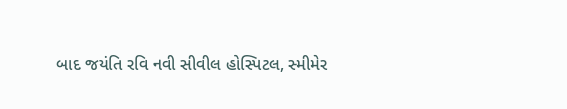બાદ જયંતિ રવિ નવી સીવીલ હોસ્પિટલ, સ્મીમેર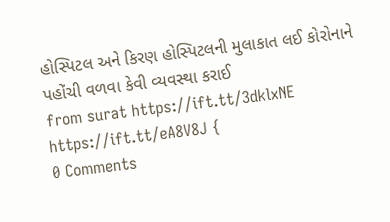હોસ્પિટલ અને કિરણ હોસ્પિટલની મુલાકાત લઈ કોરોનાને પહોંચી વળવા કેવી વ્યવસ્થા કરાઈ
from surat https://ift.tt/3dklxNE
https://ift.tt/eA8V8J {
0 Comments